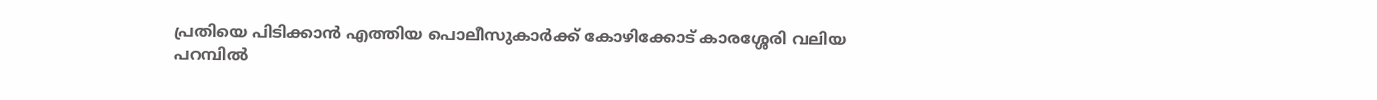പ്രതിയെ പിടിക്കാൻ എത്തിയ പൊലീസുകാർക്ക് കോഴിക്കോട് കാരശ്ശേരി വലിയ പറമ്പിൽ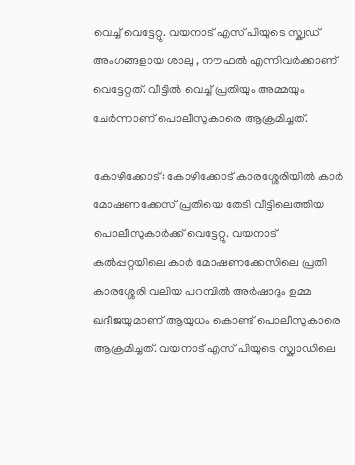വെച്ച് വെട്ടേറ്റു. വയനാട് എസ് പിയുടെ സ്ക്വഡ് അംഗങ്ങളായ ശാലു , നൗഫൽ എന്നിവർക്കാണ് വെട്ടേറ്റത്. വീട്ടിൽ വെച്ച് പ്രതിയും അമ്മയും ചേര്‍ന്നാണ് പൊലീസുകാരെ ആക്രമിച്ചത്.

കോഴിക്കോട്: കോഴിക്കോട് കാരശ്ശേരിയില്‍ കാര്‍ മോഷണക്കേസ് പ്രതിയെ തേടി വീട്ടിലെത്തിയ പൊലീസുകാര്‍ക്ക് വെട്ടേറ്റു. വയനാട് കല്‍പ്പറ്റയിലെ കാര്‍ മോഷണക്കേസിലെ പ്രതി കാരശ്ശേരി വലിയ പറമ്പില്‍ അര്‍ഷാദും ഉമ്മ ഖദീജയുമാണ് ആയുധം കൊണ്ട് പൊലീസുകാരെ ആക്രമിച്ചത്. വയനാട് എസ് പിയുടെ സ്ക്വാഡിലെ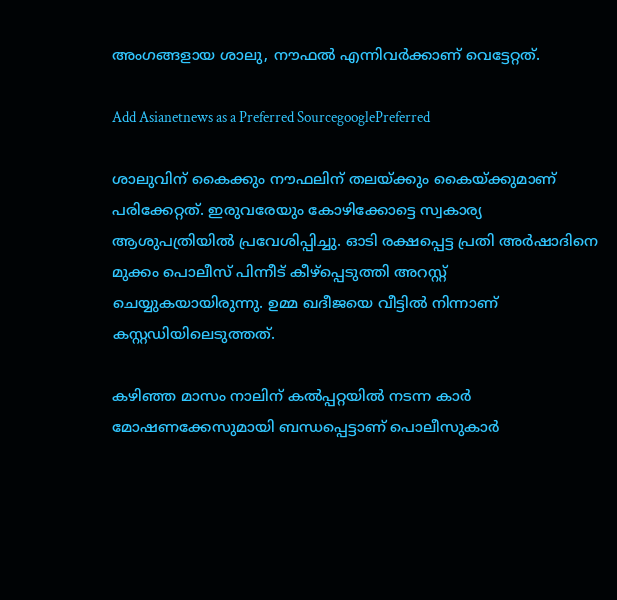അംഗങ്ങളായ ശാലു, നൗഫല്‍ എന്നിവര്‍ക്കാണ് വെട്ടേറ്റത്.

Add Asianetnews as a Preferred SourcegooglePreferred

ശാലുവിന് കൈക്കും നൗഫലിന് തലയ്ക്കും കൈയ്ക്കുമാണ് പരിക്കേറ്റത്. ഇരുവരേയും കോഴിക്കോട്ടെ സ്വകാര്യ ആശുപത്രിയില്‍ പ്രവേശിപ്പിച്ചു. ഓടി രക്ഷപ്പെട്ട പ്രതി അര്‍ഷാദിനെ മുക്കം പൊലീസ് പിന്നീട് കീഴ്പ്പെടുത്തി അറസ്റ്റ് ചെയ്യുകയായിരുന്നു. ഉമ്മ ഖദീജയെ വീട്ടില്‍ നിന്നാണ് കസ്റ്റഡിയിലെടുത്തത്.

കഴിഞ്ഞ മാസം നാലിന് കല്‍പ്പറ്റയില്‍ നടന്ന കാര്‍ മോഷണക്കേസുമായി ബന്ധപ്പെട്ടാണ് പൊലീസുകാര്‍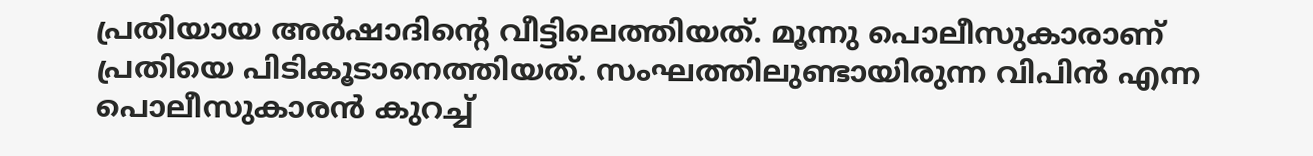പ്രതിയായ അര്‍ഷാദിന്‍റെ വീട്ടിലെത്തിയത്. മൂന്നു പൊലീസുകാരാണ് പ്രതിയെ പിടികൂടാനെത്തിയത്. സംഘത്തിലുണ്ടായിരുന്ന വിപിൻ എന്ന പൊലീസുകാരൻ കുറച്ച്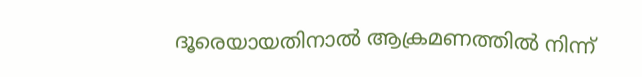ദൂരെയായതിനാൽ ആക്രമണത്തിൽ നിന്ന്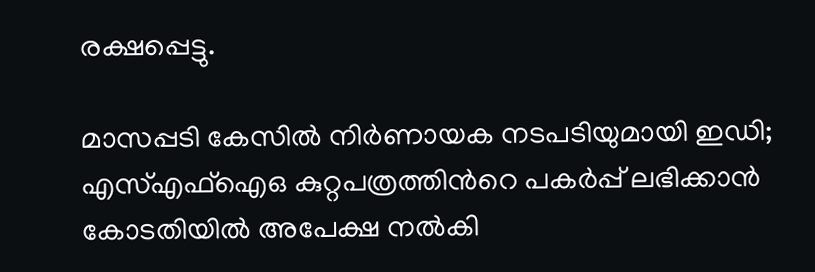രക്ഷപ്പെട്ടു.

മാസപ്പടി കേസിൽ നിർണായക നടപടിയുമായി ഇഡി; എസ്എഫ്ഐഒ കുറ്റപത്രത്തിന്‍റെ പകർപ്പ് ലഭിക്കാൻ കോടതിയിൽ അപേക്ഷ നൽകി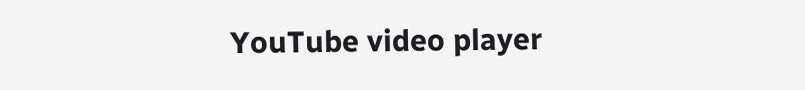YouTube video player